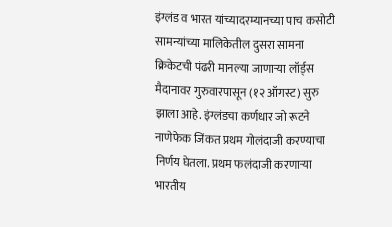इंग्लंड व भारत यांच्यादरम्यानच्या पाच कसोटी सामन्यांच्या मालिकेतील दुसरा सामना क्रिकेटची पंढरी मानल्या जाणाऱ्या लॉर्ड्स मैदानावर गुरुवारपासून (१२ ऑगस्ट) सुरु झाला आहे. इंग्लंडचा कर्णधार जो रूटने नाणेफेक जिंकत प्रथम गोलंदाजी करण्याचा निर्णय घेतला. प्रथम फलंदाजी करणाऱ्या भारतीय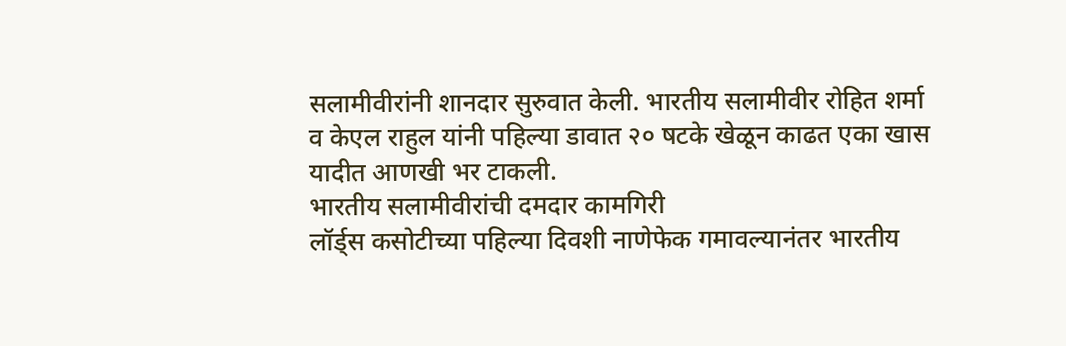सलामीवीरांनी शानदार सुरुवात केली. भारतीय सलामीवीर रोहित शर्मा व केएल राहुल यांनी पहिल्या डावात २० षटके खेळून काढत एका खास यादीत आणखी भर टाकली.
भारतीय सलामीवीरांची दमदार कामगिरी
लॉर्ड्स कसोटीच्या पहिल्या दिवशी नाणेफेक गमावल्यानंतर भारतीय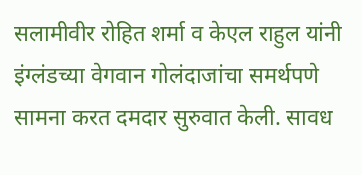सलामीवीर रोहित शर्मा व केएल राहुल यांनी इंग्लंडच्या वेगवान गोलंदाजांचा समर्थपणे सामना करत दमदार सुरुवात केली. सावध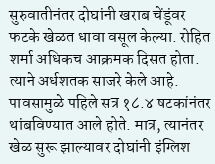सुरुवातीनंतर दोघांनी खराब चेंडूंवर फटके खेळत धावा वसूल केल्या. रोहित शर्मा अधिकच आक्रमक दिसत होता. त्याने अर्धशतक साजरे केले आहे.
पावसामुळे पहिले सत्र १८.४ षटकांनंतर थांबविण्यात आले होते. मात्र, त्यानंतर खेळ सुरू झाल्यावर दोघांनी इंग्लिश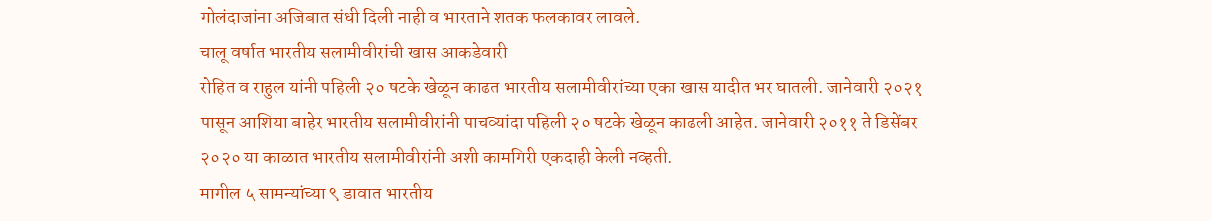गोलंदाजांना अजिबात संधी दिली नाही व भारताने शतक फलकावर लावले.
चालू वर्षात भारतीय सलामीवीरांची खास आकडेवारी
रोहित व राहुल यांनी पहिली २० षटके खेळून काढत भारतीय सलामीवीरांच्या एका खास यादीत भर घातली. जानेवारी २०२१ पासून आशिया बाहेर भारतीय सलामीवीरांनी पाचव्यांदा पहिली २० षटके खेळून काढली आहेत. जानेवारी २०११ ते डिसेंबर २०२० या काळात भारतीय सलामीवीरांनी अशी कामगिरी एकदाही केली नव्हती.
मागील ५ सामन्यांच्या ९ डावात भारतीय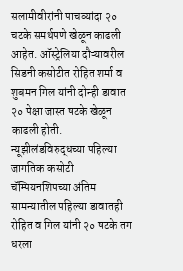सलामीवीरांनी पाचव्यांदा २० चटके समर्थपणे खेळून काढली आहेत. ऑस्ट्रेलिया दौऱ्यावरील सिडनी कसोटीत रोहित शर्मा व शुबमन गिल यांनी दोन्ही डावात २० पेक्षा जास्त षटके खेळून काढली होती. न्यूझीलंडविरुद्धच्या पहिल्या जागतिक कसोटी चॅम्पियनशिपच्या अंतिम सामन्यातील पहिल्या डावातही रोहित व गिल यांनी २० षटके तग धरला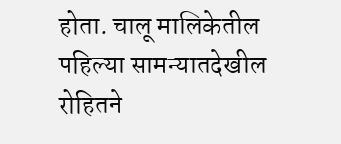होता. चालू मालिकेतील पहिल्या सामन्यातदेखील रोहितने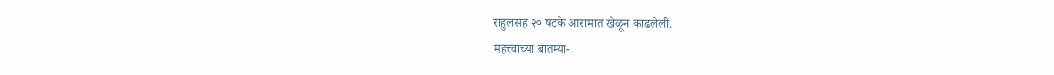राहुलसह २० षटके आरामात खेळून काढलेली.
महत्त्वाच्या बातम्या-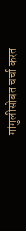गांगुलीसोबत चर्चा करत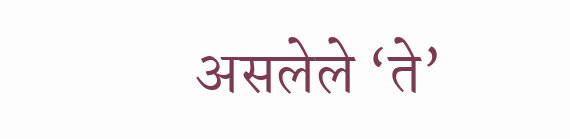असलेले ‘ते’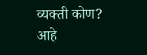व्यक्ती कोण? आहे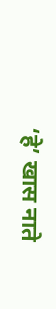‘हे’ खास नाते